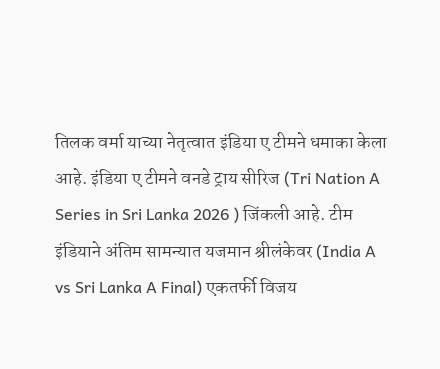तिलक वर्मा याच्या नेतृत्वात इंडिया ए टीमने धमाका केला आहे. इंडिया ए टीमने वनडे ट्राय सीरिज (Tri Nation A Series in Sri Lanka 2026 ) जिंकली आहे. टीम इंडियाने अंतिम सामन्यात यजमान श्रीलंकेवर (India A vs Sri Lanka A Final) एकतर्फी विजय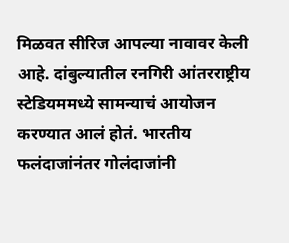मिळवत सीरिज आपल्या नावावर केली आहे. दांबुल्यातील रनगिरी आंतरराष्ट्रीय स्टेडियममध्ये सामन्याचं आयोजन करण्यात आलं होतं. भारतीय फलंदाजांनंतर गोलंदाजांनी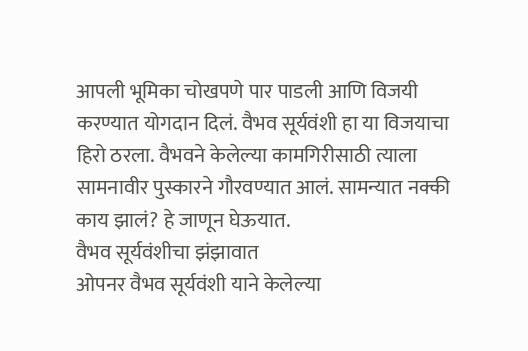आपली भूमिका चोखपणे पार पाडली आणि विजयी करण्यात योगदान दिलं. वैभव सूर्यवंशी हा या विजयाचा हिरो ठरला. वैभवने केलेल्या कामगिरीसाठी त्याला सामनावीर पुस्कारने गौरवण्यात आलं. सामन्यात नक्की काय झालं? हे जाणून घेऊयात.
वैभव सूर्यवंशीचा झंझावात
ओपनर वैभव सूर्यवंशी याने केलेल्या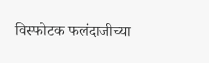विस्फोटक फलंदाजीच्या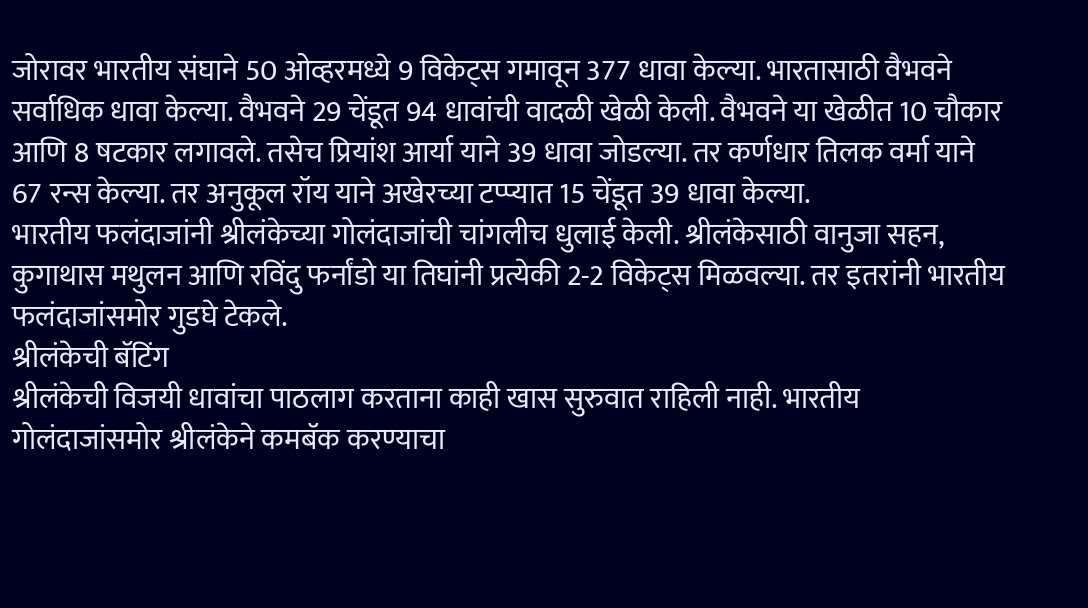जोरावर भारतीय संघाने 50 ओव्हरमध्ये 9 विकेट्स गमावून 377 धावा केल्या. भारतासाठी वैभवने सर्वाधिक धावा केल्या. वैभवने 29 चेंडूत 94 धावांची वादळी खेळी केली. वैभवने या खेळीत 10 चौकार आणि 8 षटकार लगावले. तसेच प्रियांश आर्या याने 39 धावा जोडल्या. तर कर्णधार तिलक वर्मा याने 67 रन्स केल्या. तर अनुकूल रॉय याने अखेरच्या टप्प्यात 15 चेंडूत 39 धावा केल्या.
भारतीय फलंदाजांनी श्रीलंकेच्या गोलंदाजांची चांगलीच धुलाई केली. श्रीलंकेसाठी वानुजा सहन, कुगाथास मथुलन आणि रविंदु फर्नांडो या तिघांनी प्रत्येकी 2-2 विकेट्स मिळवल्या. तर इतरांनी भारतीय फलंदाजांसमोर गुडघे टेकले.
श्रीलंकेची बॅटिंग
श्रीलंकेची विजयी धावांचा पाठलाग करताना काही खास सुरुवात राहिली नाही. भारतीय गोलंदाजांसमोर श्रीलंकेने कमबॅक करण्याचा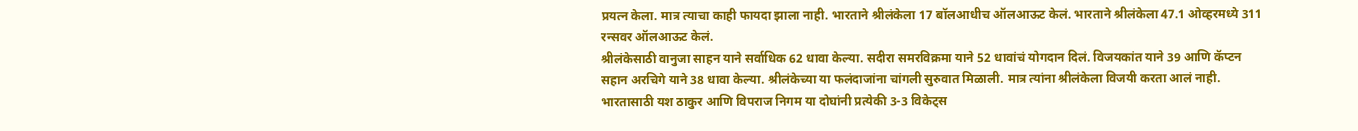प्रयत्न केला. मात्र त्याचा काही फायदा झाला नाही. भारताने श्रीलंकेला 17 बॉलआधीच ऑलआऊट केलं. भारताने श्रीलंकेला 47.1 ओव्हरमध्ये 311 रन्सवर ऑलआऊट केलं.
श्रीलंकेसाठी वानुजा साहन याने सर्वाधिक 62 धावा केल्या. सदीरा समरविक्रमा याने 52 धावांचं योगदान दिलं. विजयकांत याने 39 आणि कॅप्टन सहान अरचिगे याने 38 धावा केल्या. श्रीलंकेच्या या फलंदाजांना चांगली सुरुवात मिळाली. मात्र त्यांना श्रीलंकेला विजयी करता आलं नाही. भारतासाठी यश ठाकुर आणि विपराज निगम या दोघांनी प्रत्येकी 3-3 विकेट्स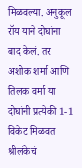मिळवल्या. अनुकूल रॉय याने दोघांना बाद केलं. तर अशोक शर्मा आणि तिलक वर्मा या दोघांनी प्रत्येकी 1-1 विकेट मिळवत श्रीलंकेचं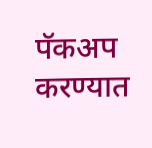पॅकअप करण्यात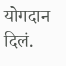योगदान दिलं.